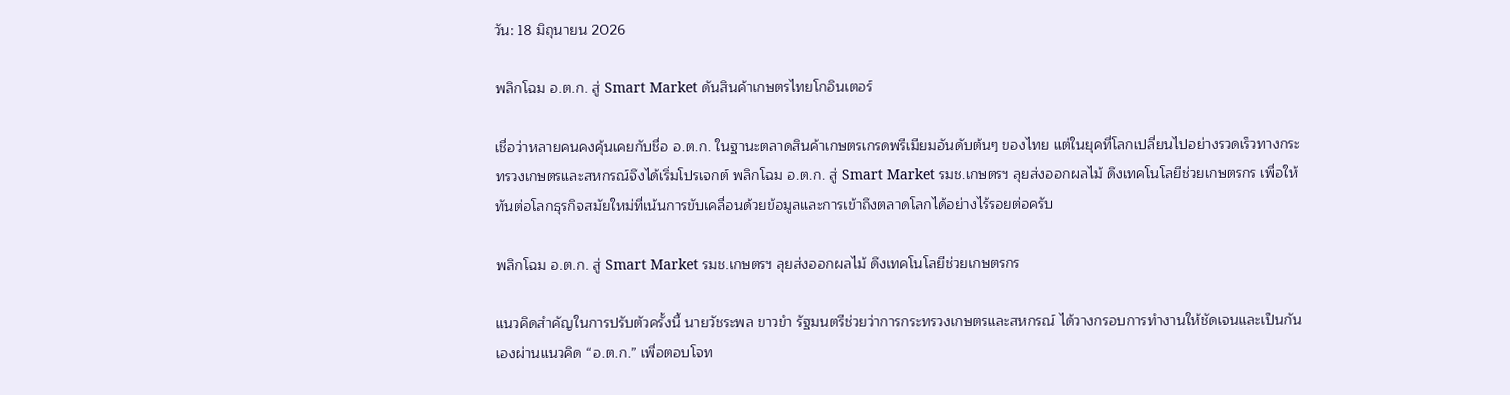วัน: 18 มิถุนายน 2026

พลิกโฉม อ.ต.ก. สู่ Smart Market ดันสินค้าเกษตรไทยโกอินเตอร์

เชื่อว่าหลายคนคงคุ้นเคยกับชื่อ อ.ต.ก. ในฐานะตลาดสินค้าเกษตรเกรดพรีเมียมอันดับต้นๆ ของไทย แต่ในยุคที่โลกเปลี่ยนไปอย่างรวดเร็วทางกระทรวงเกษตรและสหกรณ์จึงได้เริ่มโปรเจกต์ พลิกโฉม อ.ต.ก. สู่ Smart Market รมช.เกษตรฯ ลุยส่งออกผลไม้ ดึงเทคโนโลยีช่วยเกษตรกร เพื่อให้ทันต่อโลกธุรกิจสมัยใหม่ที่เน้นการขับเคลื่อนด้วยข้อมูลและการเข้าถึงตลาดโลกได้อย่างไร้รอยต่อครับ

พลิกโฉม อ.ต.ก. สู่ Smart Market รมช.เกษตรฯ ลุยส่งออกผลไม้ ดึงเทคโนโลยีช่วยเกษตรกร

แนวคิดสำคัญในการปรับตัวครั้งนี้ นายวัชระพล ขาวขำ รัฐมนตรีช่วยว่าการกระทรวงเกษตรและสหกรณ์ ได้วางกรอบการทำงานให้ชัดเจนและเป็นกันเองผ่านแนวคิด “อ.ต.ก.” เพื่อตอบโจท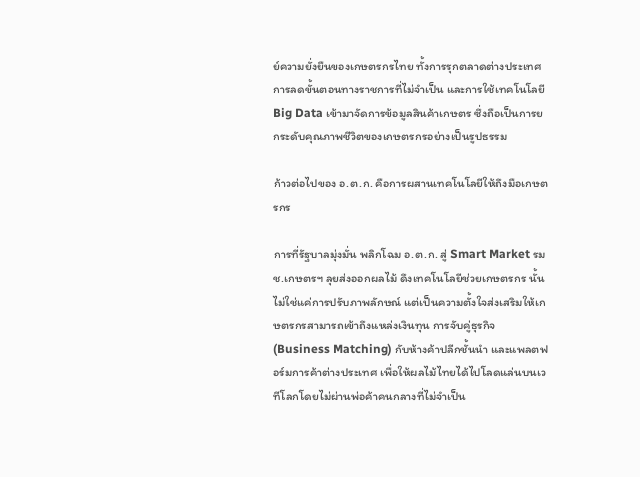ย์ความยั่งยืนของเกษตรกรไทย ทั้งการรุกตลาดต่างประเทศ การลดขั้นตอนทางราชการที่ไม่จำเป็น และการใช้เทคโนโลยี Big Data เข้ามาจัดการข้อมูลสินค้าเกษตร ซึ่งถือเป็นการยกระดับคุณภาพชีวิตของเกษตรกรอย่างเป็นรูปธรรม

ก้าวต่อไปของ อ.ต.ก. คือการผสานเทคโนโลยีให้ถึงมือเกษตรกร

การที่รัฐบาลมุ่งมั่น พลิกโฉม อ.ต.ก. สู่ Smart Market รมช.เกษตรฯ ลุยส่งออกผลไม้ ดึงเทคโนโลยีช่วยเกษตรกร นั้นไม่ใช่แค่การปรับภาพลักษณ์ แต่เป็นความตั้งใจส่งเสริมให้เกษตรกรสามารถเข้าถึงแหล่งเงินทุน การจับคู่ธุรกิจ (Business Matching) กับห้างค้าปลีกชั้นนำ และแพลตฟอร์มการค้าต่างประเทศ เพื่อให้ผลไม้ไทยได้ไปโลดแล่นบนเวทีโลกโดยไม่ผ่านพ่อค้าคนกลางที่ไม่จำเป็น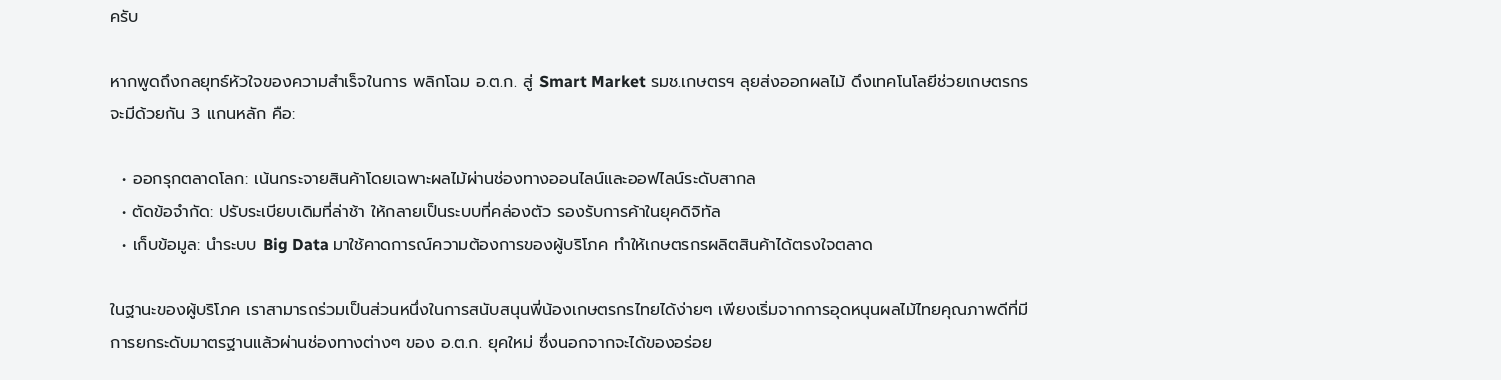ครับ

หากพูดถึงกลยุทธ์หัวใจของความสำเร็จในการ พลิกโฉม อ.ต.ก. สู่ Smart Market รมช.เกษตรฯ ลุยส่งออกผลไม้ ดึงเทคโนโลยีช่วยเกษตรกร จะมีด้วยกัน 3 แกนหลัก คือ:

  • ออกรุกตลาดโลก: เน้นกระจายสินค้าโดยเฉพาะผลไม้ผ่านช่องทางออนไลน์และออฟไลน์ระดับสากล
  • ตัดข้อจำกัด: ปรับระเบียบเดิมที่ล่าช้า ให้กลายเป็นระบบที่คล่องตัว รองรับการค้าในยุคดิจิทัล
  • เก็บข้อมูล: นำระบบ Big Data มาใช้คาดการณ์ความต้องการของผู้บริโภค ทำให้เกษตรกรผลิตสินค้าได้ตรงใจตลาด

ในฐานะของผู้บริโภค เราสามารถร่วมเป็นส่วนหนึ่งในการสนับสนุนพี่น้องเกษตรกรไทยได้ง่ายๆ เพียงเริ่มจากการอุดหนุนผลไม้ไทยคุณภาพดีที่มีการยกระดับมาตรฐานแล้วผ่านช่องทางต่างๆ ของ อ.ต.ก. ยุคใหม่ ซึ่งนอกจากจะได้ของอร่อย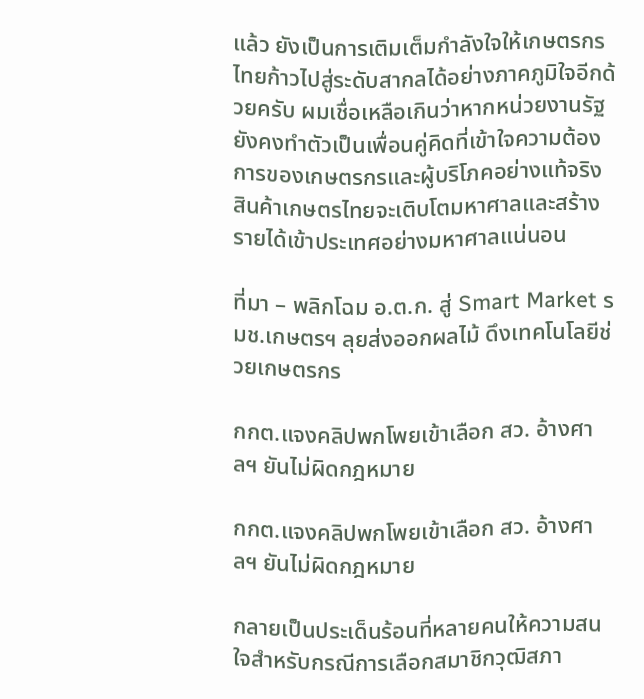แล้ว ยังเป็นการเติมเต็มกำลังใจให้เกษตรกรไทยก้าวไปสู่ระดับสากลได้อย่างภาคภูมิใจอีกด้วยครับ ผมเชื่อเหลือเกินว่าหากหน่วยงานรัฐยังคงทำตัวเป็นเพื่อนคู่คิดที่เข้าใจความต้องการของเกษตรกรและผู้บริโภคอย่างแท้จริง สินค้าเกษตรไทยจะเติบโตมหาศาลและสร้างรายได้เข้าประเทศอย่างมหาศาลแน่นอน

ที่มา – พลิกโฉม อ.ต.ก. สู่ Smart Market รมช.เกษตรฯ ลุยส่งออกผลไม้ ดึงเทคโนโลยีช่วยเกษตรกร

กกต.แจงคลิปพกโพยเข้าเลือก สว. อ้างศาลฯ ยันไม่ผิดกฎหมาย

กกต.แจงคลิปพกโพยเข้าเลือก สว. อ้างศาลฯ ยันไม่ผิดกฎหมาย

กลายเป็นประเด็นร้อนที่หลายคนให้ความสนใจสำหรับกรณีการเลือกสมาชิกวุฒิสภา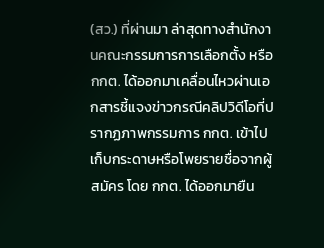(สว.) ที่ผ่านมา ล่าสุดทางสำนักงานคณะกรรมการการเลือกตั้ง หรือ กกต. ได้ออกมาเคลื่อนไหวผ่านเอกสารชี้แจงข่าวกรณีคลิปวิดีโอที่ปรากฏภาพกรรมการ กกต. เข้าไปเก็บกระดาษหรือโพยรายชื่อจากผู้สมัคร โดย กกต. ได้ออกมายืน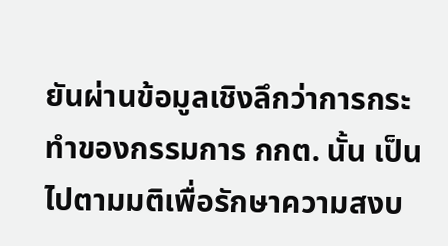ยันผ่านข้อมูลเชิงลึกว่าการกระทำของกรรมการ กกต. นั้น เป็นไปตามมติเพื่อรักษาความสงบ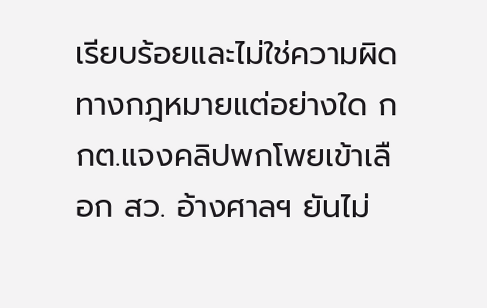เรียบร้อยและไม่ใช่ความผิดทางกฎหมายแต่อย่างใด กกต.แจงคลิปพกโพยเข้าเลือก สว. อ้างศาลฯ ยันไม่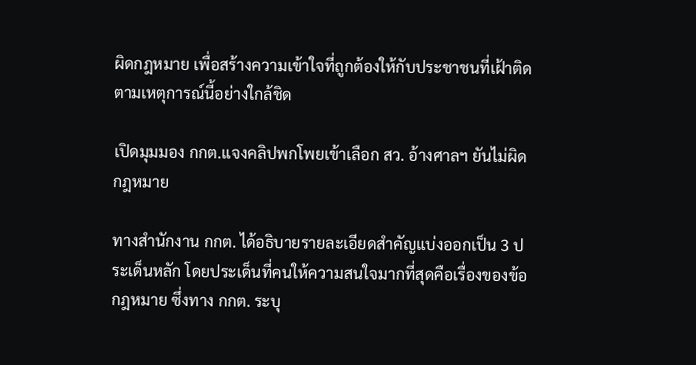ผิดกฎหมาย เพื่อสร้างความเข้าใจที่ถูกต้องให้กับประชาชนที่เฝ้าติดตามเหตุการณ์นี้อย่างใกล้ชิด

เปิดมุมมอง กกต.แจงคลิปพกโพยเข้าเลือก สว. อ้างศาลฯ ยันไม่ผิดกฎหมาย

ทางสำนักงาน กกต. ได้อธิบายรายละเอียดสำคัญแบ่งออกเป็น 3 ประเด็นหลัก โดยประเด็นที่คนให้ความสนใจมากที่สุดคือเรื่องของข้อกฎหมาย ซึ่งทาง กกต. ระบุ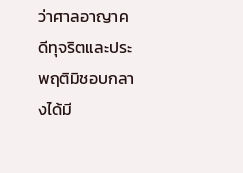ว่าศาลอาญาคดีทุจริตและประพฤติมิชอบกลางได้มี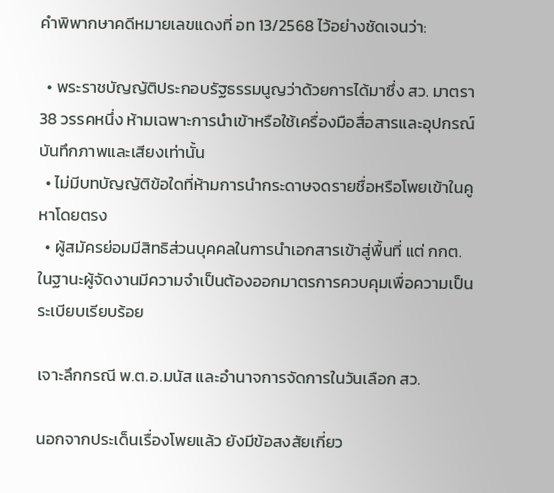คำพิพากษาคดีหมายเลขแดงที่ อท 13/2568 ไว้อย่างชัดเจนว่า:

  • พระราชบัญญัติประกอบรัฐธรรมนูญว่าด้วยการได้มาซึ่ง สว. มาตรา 38 วรรคหนึ่ง ห้ามเฉพาะการนำเข้าหรือใช้เครื่องมือสื่อสารและอุปกรณ์บันทึกภาพและเสียงเท่านั้น
  • ไม่มีบทบัญญัติข้อใดที่ห้ามการนำกระดาษจดรายชื่อหรือโพยเข้าในคูหาโดยตรง
  • ผู้สมัครย่อมมีสิทธิส่วนบุคคลในการนำเอกสารเข้าสู่พื้นที่ แต่ กกต. ในฐานะผู้จัดงานมีความจำเป็นต้องออกมาตรการควบคุมเพื่อความเป็นระเบียบเรียบร้อย

เจาะลึกกรณี พ.ต.อ.มนัส และอำนาจการจัดการในวันเลือก สว.

นอกจากประเด็นเรื่องโพยแล้ว ยังมีข้อสงสัยเกี่ยว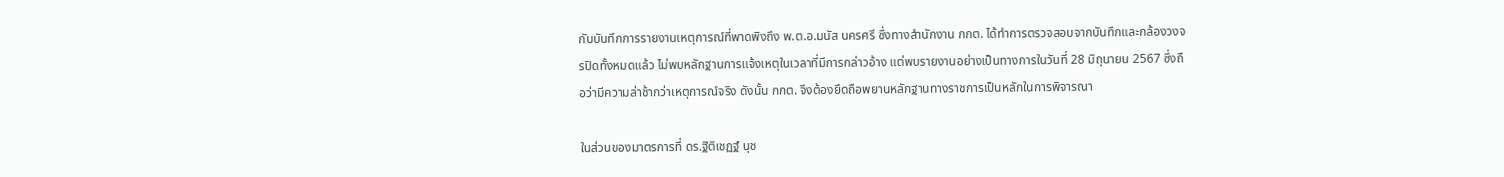กับบันทึกการรายงานเหตุการณ์ที่พาดพิงถึง พ.ต.อ.มนัส นครศรี ซึ่งทางสำนักงาน กกต. ได้ทำการตรวจสอบจากบันทึกและกล้องวงจรปิดทั้งหมดแล้ว ไม่พบหลักฐานการแจ้งเหตุในเวลาที่มีการกล่าวอ้าง แต่พบรายงานอย่างเป็นทางการในวันที่ 28 มิถุนายน 2567 ซึ่งถือว่ามีความล่าช้ากว่าเหตุการณ์จริง ดังนั้น กกต. จึงต้องยึดถือพยานหลักฐานทางราชการเป็นหลักในการพิจารณา

ในส่วนของมาตรการที่ ดร.ฐิติเชฏฐ์ นุช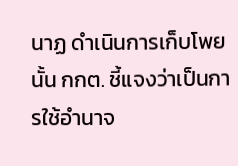นาฏ ดำเนินการเก็บโพยนั้น กกต. ชี้แจงว่าเป็นการใช้อำนาจ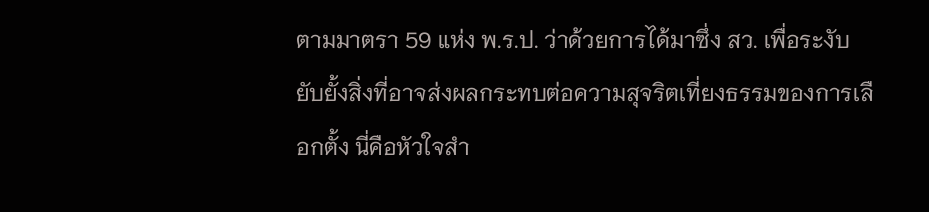ตามมาตรา 59 แห่ง พ.ร.ป. ว่าด้วยการได้มาซึ่ง สว. เพื่อระงับยับยั้งสิ่งที่อาจส่งผลกระทบต่อความสุจริตเที่ยงธรรมของการเลือกตั้ง นี่คือหัวใจสำ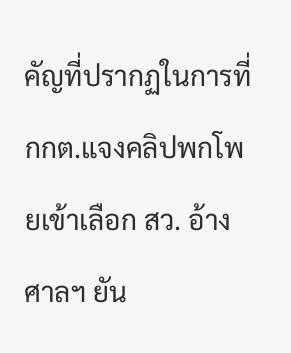คัญที่ปรากฏในการที่ กกต.แจงคลิปพกโพยเข้าเลือก สว. อ้างศาลฯ ยัน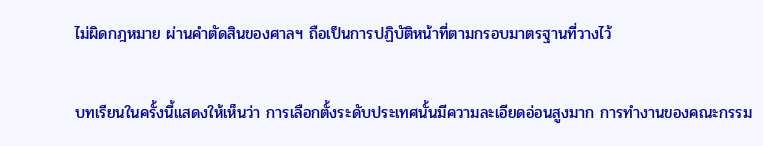ไม่ผิดกฎหมาย ผ่านคำตัดสินของศาลฯ ถือเป็นการปฏิบัติหน้าที่ตามกรอบมาตรฐานที่วางไว้

บทเรียนในครั้งนี้แสดงให้เห็นว่า การเลือกตั้งระดับประเทศนั้นมีความละเอียดอ่อนสูงมาก การทำงานของคณะกรรม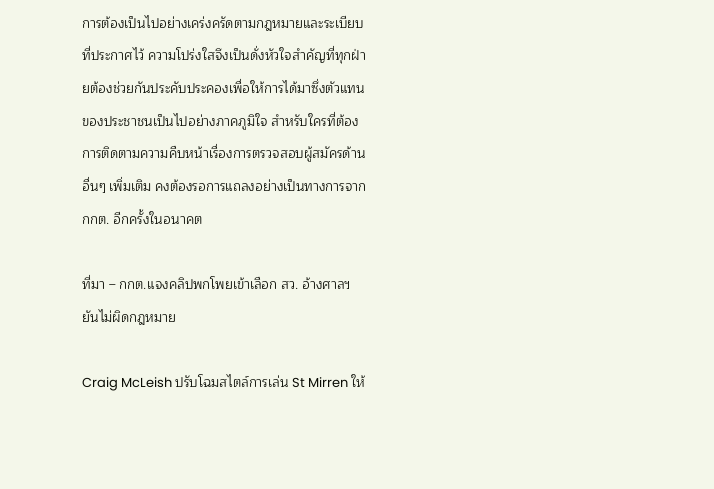การต้องเป็นไปอย่างเคร่งครัดตามกฎหมายและระเบียบที่ประกาศไว้ ความโปร่งใสจึงเป็นดั่งหัวใจสำคัญที่ทุกฝ่ายต้องช่วยกันประคับประคองเพื่อให้การได้มาซึ่งตัวแทนของประชาชนเป็นไปอย่างภาคภูมิใจ สำหรับใครที่ต้องการติดตามความคืบหน้าเรื่องการตรวจสอบผู้สมัครด้านอื่นๆ เพิ่มเติม คงต้องรอการแถลงอย่างเป็นทางการจาก กกต. อีกครั้งในอนาคต

ที่มา – กกต.แจงคลิปพกโพยเข้าเลือก สว. อ้างศาลฯ ยันไม่ผิดกฎหมาย

Craig McLeish ปรับโฉมสไตล์การเล่น St Mirren ให้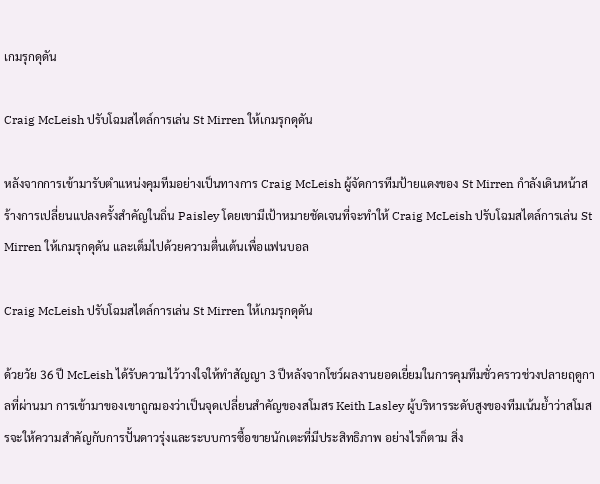เกมรุกดุดัน

Craig McLeish ปรับโฉมสไตล์การเล่น St Mirren ให้เกมรุกดุดัน

หลังจากการเข้ามารับตำแหน่งคุมทีมอย่างเป็นทางการ Craig McLeish ผู้จัดการทีมป้ายแดงของ St Mirren กำลังเดินหน้าสร้างการเปลี่ยนแปลงครั้งสำคัญในถิ่น Paisley โดยเขามีเป้าหมายชัดเจนที่จะทำให้ Craig McLeish ปรับโฉมสไตล์การเล่น St Mirren ให้เกมรุกดุดัน และเต็มไปด้วยความตื่นเต้นเพื่อแฟนบอล

Craig McLeish ปรับโฉมสไตล์การเล่น St Mirren ให้เกมรุกดุดัน

ด้วยวัย 36 ปี McLeish ได้รับความไว้วางใจให้ทำสัญญา 3 ปีหลังจากโชว์ผลงานยอดเยี่ยมในการคุมทีมชั่วคราวช่วงปลายฤดูกาลที่ผ่านมา การเข้ามาของเขาถูกมองว่าเป็นจุดเปลี่ยนสำคัญของสโมสร Keith Lasley ผู้บริหารระดับสูงของทีมเน้นย้ำว่าสโมสรจะให้ความสำคัญกับการปั้นดาวรุ่งและระบบการซื้อขายนักเตะที่มีประสิทธิภาพ อย่างไรก็ตาม สิ่ง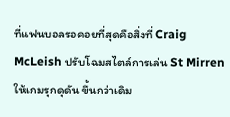ที่แฟนบอลรอคอยที่สุดคือสิ่งที่ Craig McLeish ปรับโฉมสไตล์การเล่น St Mirren ให้เกมรุกดุดัน ขึ้นกว่าเดิม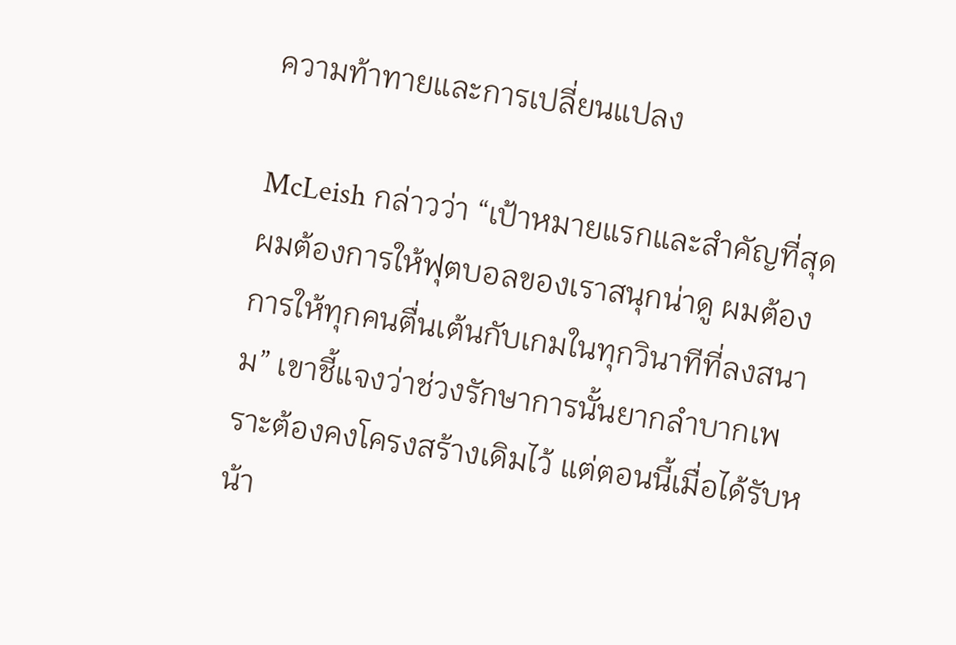ความท้าทายและการเปลี่ยนแปลง

McLeish กล่าวว่า “เป้าหมายแรกและสำคัญที่สุด ผมต้องการให้ฟุตบอลของเราสนุกน่าดู ผมต้องการให้ทุกคนตื่นเต้นกับเกมในทุกวินาทีที่ลงสนาม” เขาชี้แจงว่าช่วงรักษาการนั้นยากลำบากเพราะต้องคงโครงสร้างเดิมไว้ แต่ตอนนี้เมื่อได้รับหน้า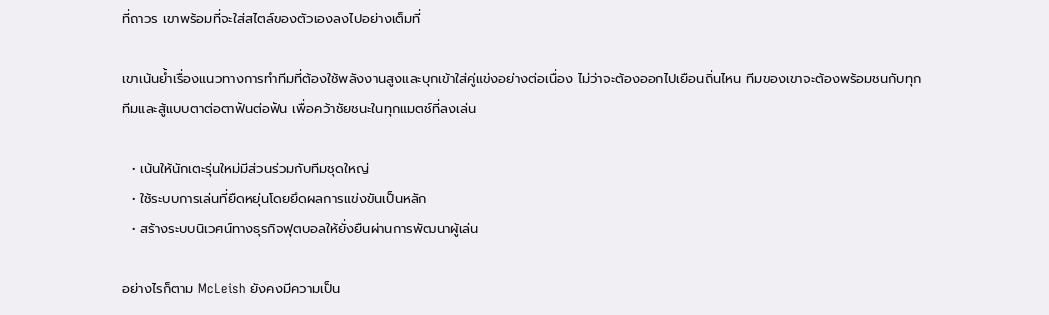ที่ถาวร เขาพร้อมที่จะใส่สไตล์ของตัวเองลงไปอย่างเต็มที่

เขาเน้นย้ำเรื่องแนวทางการทำทีมที่ต้องใช้พลังงานสูงและบุกเข้าใส่คู่แข่งอย่างต่อเนื่อง ไม่ว่าจะต้องออกไปเยือนถิ่นไหน ทีมของเขาจะต้องพร้อมชนกับทุกทีมและสู้แบบตาต่อตาฟันต่อฟัน เพื่อคว้าชัยชนะในทุกแมตช์ที่ลงเล่น

  • เน้นให้นักเตะรุ่นใหม่มีส่วนร่วมกับทีมชุดใหญ่
  • ใช้ระบบการเล่นที่ยืดหยุ่นโดยยึดผลการแข่งขันเป็นหลัก
  • สร้างระบบนิเวศน์ทางธุรกิจฟุตบอลให้ยั่งยืนผ่านการพัฒนาผู้เล่น

อย่างไรก็ตาม McLeish ยังคงมีความเป็น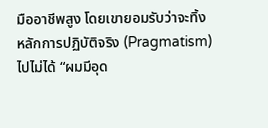มืออาชีพสูง โดยเขายอมรับว่าจะทิ้งหลักการปฏิบัติจริง (Pragmatism) ไปไม่ได้ “ผมมีอุด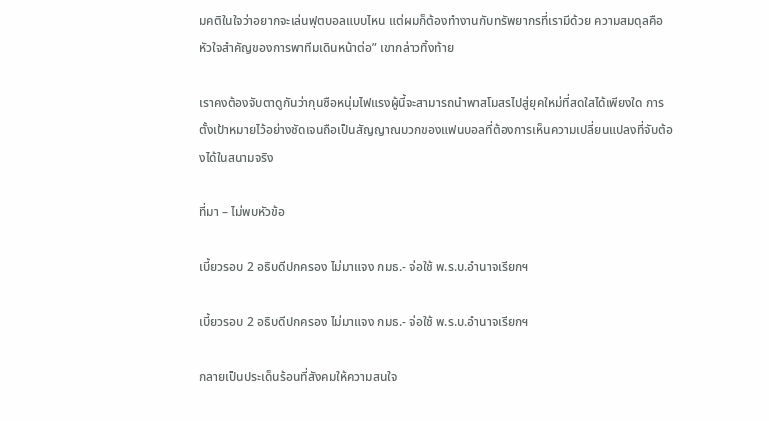มคติในใจว่าอยากจะเล่นฟุตบอลแบบไหน แต่ผมก็ต้องทำงานกับทรัพยากรที่เรามีด้วย ความสมดุลคือหัวใจสำคัญของการพาทีมเดินหน้าต่อ” เขากล่าวทิ้งท้าย

เราคงต้องจับตาดูกันว่ากุนซือหนุ่มไฟแรงผู้นี้จะสามารถนำพาสโมสรไปสู่ยุคใหม่ที่สดใสได้เพียงใด การตั้งเป้าหมายไว้อย่างชัดเจนถือเป็นสัญญาณบวกของแฟนบอลที่ต้องการเห็นความเปลี่ยนแปลงที่จับต้องได้ในสนามจริง

ที่มา – ไม่พบหัวข้อ

เบี้ยวรอบ 2 อธิบดีปกครอง ไม่มาแจง กมธ.- จ่อใช้ พ.ร.บ.อำนาจเรียกฯ

เบี้ยวรอบ 2 อธิบดีปกครอง ไม่มาแจง กมธ.- จ่อใช้ พ.ร.บ.อำนาจเรียกฯ

กลายเป็นประเด็นร้อนที่สังคมให้ความสนใจ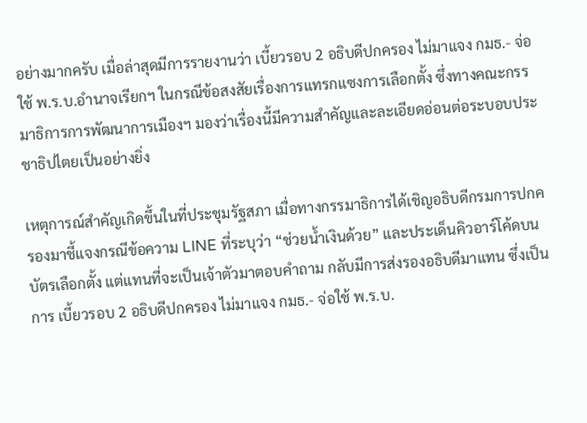อย่างมากครับ เมื่อล่าสุดมีการรายงานว่า เบี้ยวรอบ 2 อธิบดีปกครอง ไม่มาแจง กมธ.- จ่อใช้ พ.ร.บ.อำนาจเรียกฯ ในกรณีข้อสงสัยเรื่องการแทรกแซงการเลือกตั้ง ซึ่งทางคณะกรรมาธิการการพัฒนาการเมืองฯ มองว่าเรื่องนี้มีความสำคัญและละเอียดอ่อนต่อระบอบประชาธิปไตยเป็นอย่างยิ่ง

เหตุการณ์สำคัญเกิดขึ้นในที่ประชุมรัฐสภา เมื่อทางกรรมาธิการได้เชิญอธิบดีกรมการปกครองมาชี้แจงกรณีข้อความ LINE ที่ระบุว่า “ช่วยน้ำเงินด้วย” และประเด็นคิวอาร์โค้ดบนบัตรเลือกตั้ง แต่แทนที่จะเป็นเจ้าตัวมาตอบคำถาม กลับมีการส่งรองอธิบดีมาแทน ซึ่งเป็นการ เบี้ยวรอบ 2 อธิบดีปกครอง ไม่มาแจง กมธ.- จ่อใช้ พ.ร.บ.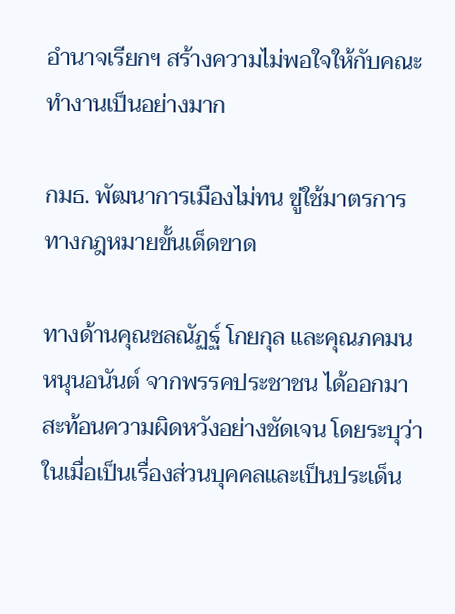อำนาจเรียกฯ สร้างความไม่พอใจให้กับคณะทำงานเป็นอย่างมาก

กมธ. พัฒนาการเมืองไม่ทน ขู่ใช้มาตรการทางกฎหมายขั้นเด็ดขาด

ทางด้านคุณชลณัฏฐ์ โกยกุล และคุณภคมน หนุนอนันต์ จากพรรคประชาชน ได้ออกมาสะท้อนความผิดหวังอย่างชัดเจน โดยระบุว่าในเมื่อเป็นเรื่องส่วนบุคคลและเป็นประเด็น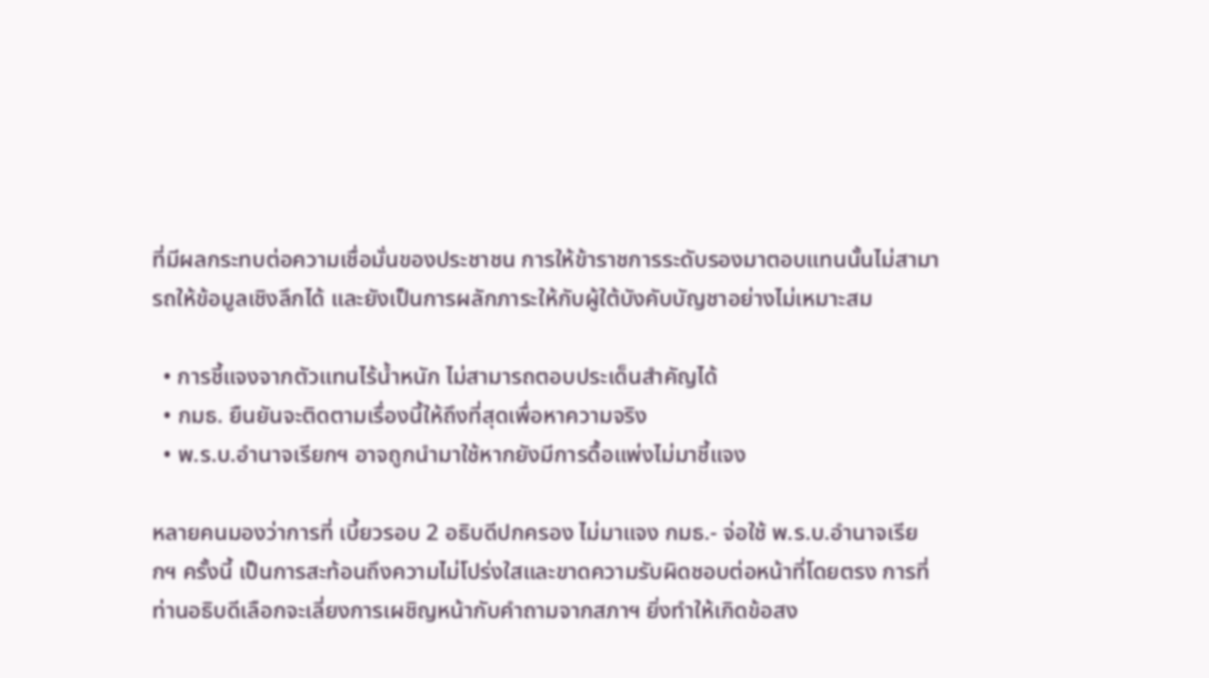ที่มีผลกระทบต่อความเชื่อมั่นของประชาชน การให้ข้าราชการระดับรองมาตอบแทนนั้นไม่สามารถให้ข้อมูลเชิงลึกได้ และยังเป็นการผลักภาระให้กับผู้ใต้บังคับบัญชาอย่างไม่เหมาะสม

  • การชี้แจงจากตัวแทนไร้น้ำหนัก ไม่สามารถตอบประเด็นสำคัญได้
  • กมธ. ยืนยันจะติดตามเรื่องนี้ให้ถึงที่สุดเพื่อหาความจริง
  • พ.ร.บ.อำนาจเรียกฯ อาจถูกนำมาใช้หากยังมีการดื้อแพ่งไม่มาชี้แจง

หลายคนมองว่าการที่ เบี้ยวรอบ 2 อธิบดีปกครอง ไม่มาแจง กมธ.- จ่อใช้ พ.ร.บ.อำนาจเรียกฯ ครั้งนี้ เป็นการสะท้อนถึงความไม่โปร่งใสและขาดความรับผิดชอบต่อหน้าที่โดยตรง การที่ท่านอธิบดีเลือกจะเลี่ยงการเผชิญหน้ากับคำถามจากสภาฯ ยิ่งทำให้เกิดข้อสง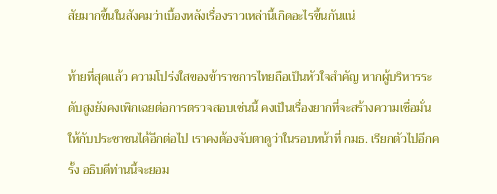สัยมากขึ้นในสังคมว่าเบื้องหลังเรื่องราวเหล่านี้เกิดอะไรขึ้นกันแน่

ท้ายที่สุดแล้ว ความโปร่งใสของข้าราชการไทยถือเป็นหัวใจสำคัญ หากผู้บริหารระดับสูงยังคงเพิกเฉยต่อการตรวจสอบเช่นนี้ คงเป็นเรื่องยากที่จะสร้างความเชื่อมั่นให้กับประชาชนได้อีกต่อไป เราคงต้องจับตาดูว่าในรอบหน้าที่ กมธ. เรียกตัวไปอีกครั้ง อธิบดีท่านนี้จะยอม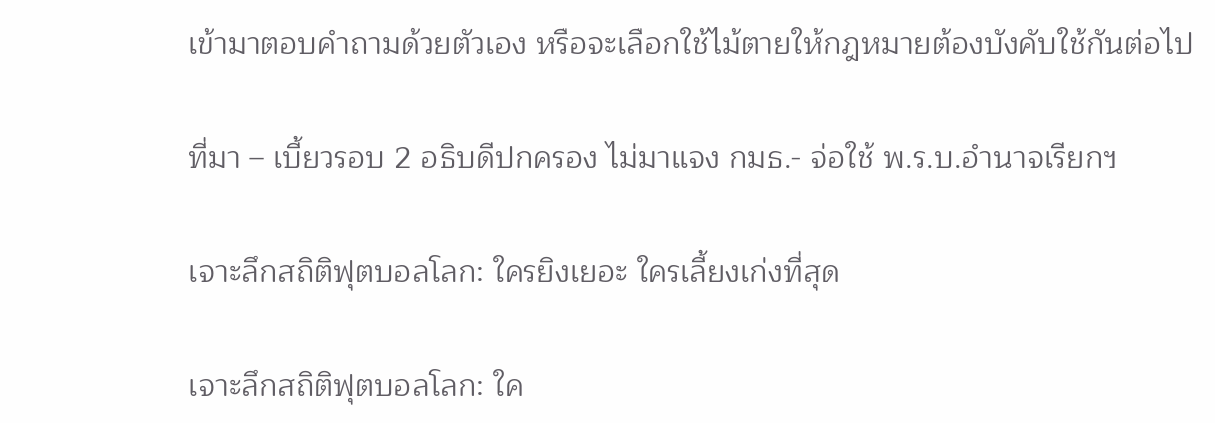เข้ามาตอบคำถามด้วยตัวเอง หรือจะเลือกใช้ไม้ตายให้กฎหมายต้องบังคับใช้กันต่อไป

ที่มา – เบี้ยวรอบ 2 อธิบดีปกครอง ไม่มาแจง กมธ.- จ่อใช้ พ.ร.บ.อำนาจเรียกฯ

เจาะลึกสถิติฟุตบอลโลก: ใครยิงเยอะ ใครเลี้ยงเก่งที่สุด

เจาะลึกสถิติฟุตบอลโลก: ใค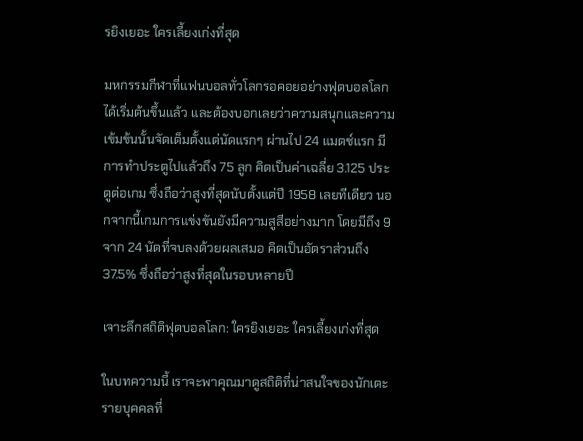รยิงเยอะ ใครเลี้ยงเก่งที่สุด

มหกรรมกีฬาที่แฟนบอลทั่วโลกรอคอยอย่างฟุตบอลโลกได้เริ่มต้นขึ้นแล้ว และต้องบอกเลยว่าความสนุกและความเข้มข้นนั้นจัดเต็มตั้งแต่นัดแรกๆ ผ่านไป 24 แมตช์แรก มีการทำประตูไปแล้วถึง 75 ลูก คิดเป็นค่าเฉลี่ย 3.125 ประตูต่อเกม ซึ่งถือว่าสูงที่สุดนับตั้งแต่ปี 1958 เลยทีเดียว นอกจากนี้เกมการแข่งขันยังมีความสูสีอย่างมาก โดยมีถึง 9 จาก 24 นัดที่จบลงด้วยผลเสมอ คิดเป็นอัตราส่วนถึง 37.5% ซึ่งถือว่าสูงที่สุดในรอบหลายปี

เจาะลึกสถิติฟุตบอลโลก: ใครยิงเยอะ ใครเลี้ยงเก่งที่สุด

ในบทความนี้ เราจะพาคุณมาดูสถิติที่น่าสนใจของนักเตะรายบุคคลที่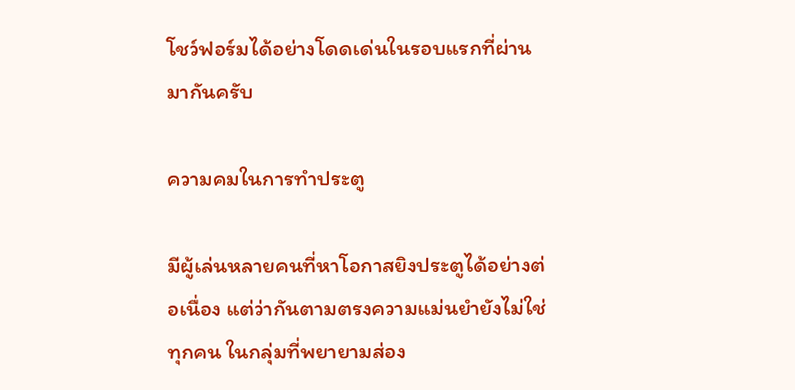โชว์ฟอร์มได้อย่างโดดเด่นในรอบแรกที่ผ่านมากันครับ

ความคมในการทำประตู

มีผู้เล่นหลายคนที่หาโอกาสยิงประตูได้อย่างต่อเนื่อง แต่ว่ากันตามตรงความแม่นยำยังไม่ใช่ทุกคน ในกลุ่มที่พยายามส่อง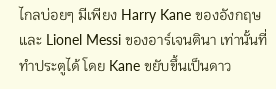ไกลบ่อยๆ มีเพียง Harry Kane ของอังกฤษ และ Lionel Messi ของอาร์เจนตินา เท่านั้นที่ทำประตูได้ โดย Kane ขยับขึ้นเป็นดาว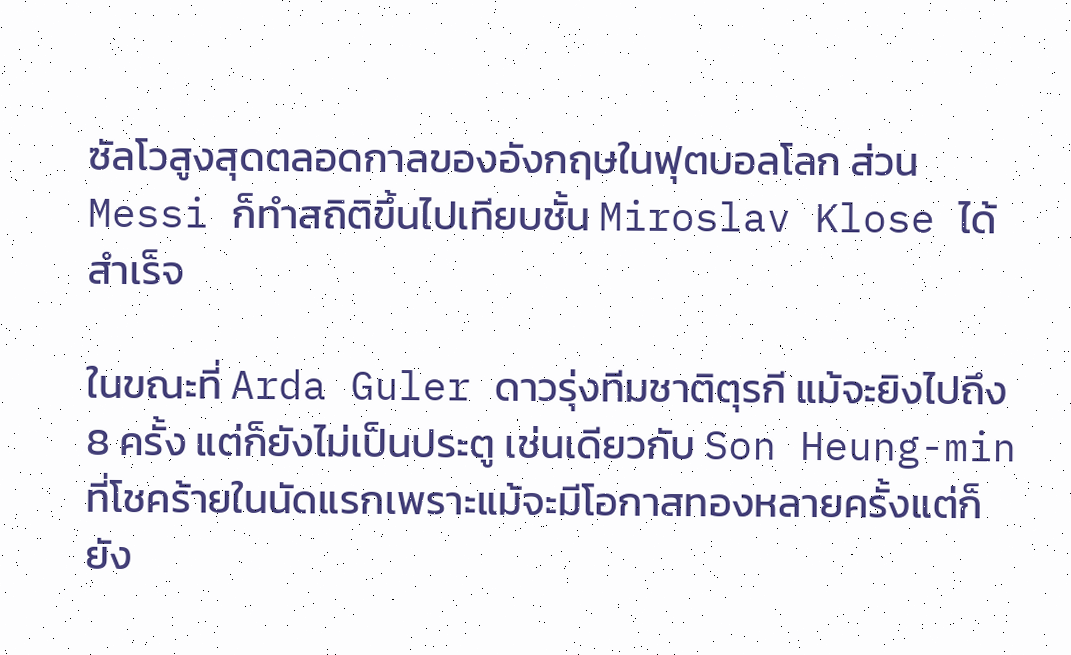ซัลโวสูงสุดตลอดกาลของอังกฤษในฟุตบอลโลก ส่วน Messi ก็ทำสถิติขึ้นไปเทียบชั้น Miroslav Klose ได้สำเร็จ

ในขณะที่ Arda Guler ดาวรุ่งทีมชาติตุรกี แม้จะยิงไปถึง 8 ครั้ง แต่ก็ยังไม่เป็นประตู เช่นเดียวกับ Son Heung-min ที่โชคร้ายในนัดแรกเพราะแม้จะมีโอกาสทองหลายครั้งแต่ก็ยัง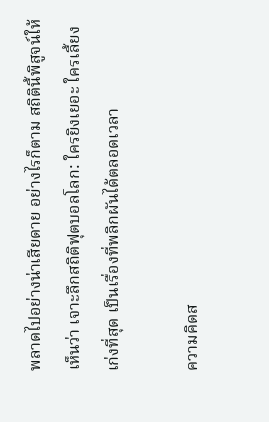พลาดไปอย่างน่าเสียดาย อย่างไรก็ตาม สถิตินี้พิสูจน์ให้เห็นว่า เจาะลึกสถิติฟุตบอลโลก: ใครยิงเยอะ ใครเลี้ยงเก่งที่สุด เป็นเรื่องที่พลิกผันได้ตลอดเวลา

ความคิดส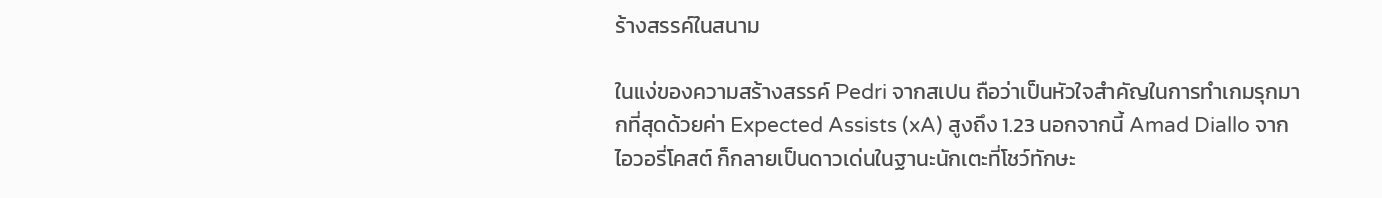ร้างสรรค์ในสนาม

ในแง่ของความสร้างสรรค์ Pedri จากสเปน ถือว่าเป็นหัวใจสำคัญในการทำเกมรุกมากที่สุดด้วยค่า Expected Assists (xA) สูงถึง 1.23 นอกจากนี้ Amad Diallo จากไอวอรี่โคสต์ ก็กลายเป็นดาวเด่นในฐานะนักเตะที่โชว์ทักษะ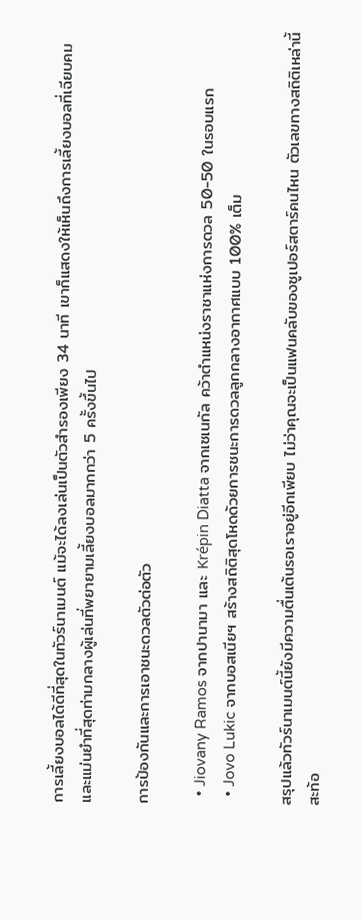การเลี้ยงบอลได้ดีที่สุดในทัวร์นาเมนต์ แม้จะได้ลงเล่นเป็นตัวสำรองเพียง 34 นาที เขาก็แสดงให้เห็นถึงการเลี้ยงบอลที่เฉียบคมและแม่นยำที่สุดท่ามกลางผู้เล่นที่พยายามเลี้ยงบอลมากกว่า 5 ครั้งขึ้นไป

การป้องกันและการเอาชนะดวลตัวต่อตัว

  • Jiovany Ramos จากปานามา และ Krépin Diatta จากเซเนกัล คว้าตำแหน่งราชาแห่งการดวล 50-50 ในรอบแรก
  • Jovo Lukic จากบอสเนียฯ สร้างสถิติสุดโหดด้วยการชนะการดวลลูกกลางอากาศแบบ 100% เต็ม

สรุปแล้วทัวร์นาเมนต์นี้ยังมีความตื่นเต้นรอเราอยู่อีกเพียบ ไม่ว่าคุณจะเป็นแฟนคลับของซูเปอร์สตาร์คนไหน ตัวเลขทางสถิติเหล่านี้สะท้อ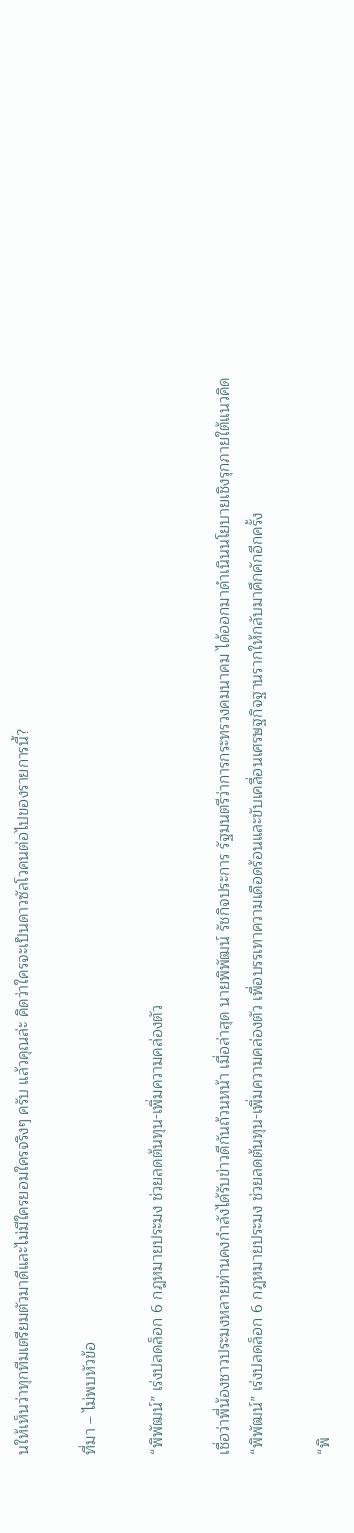นให้เห็นว่าทุกทีมเตรียมตัวมาดีและไม่มีใครยอมใครจริงๆ ครับ แล้วคุณล่ะ คิดว่าใครจะเป็นดาวซัลโวคนต่อไปของรายการนี้?

ที่มา – ไม่พบหัวข้อ

“พิพัฒน์” เร่งปลดล็อก 6 กฎหมายประมง ช่วยลดต้นทุน-เพิ่มความคล่องตัว

เชื่อว่าพี่น้องชาวประมงหลายท่านคงกำลังได้รับข่าวดีกันถ้วนหน้า เมื่อล่าสุด นายพิพัฒน์ รัชกิจประการ รัฐมนตรีว่าการกระทรวงคมนาคม ได้ออกมาดำเนินนโยบายเชิงรุกภายใต้แนวคิด “พิพัฒน์” เร่งปลดล็อก 6 กฎหมายประมง ช่วยลดต้นทุน-เพิ่มความคล่องตัว เพื่อบรรเทาความเดือดร้อนและขับเคลื่อนเศรษฐกิจฐานรากให้กลับมาคึกคักอีกครั้ง

“พิ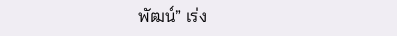พัฒน์” เร่ง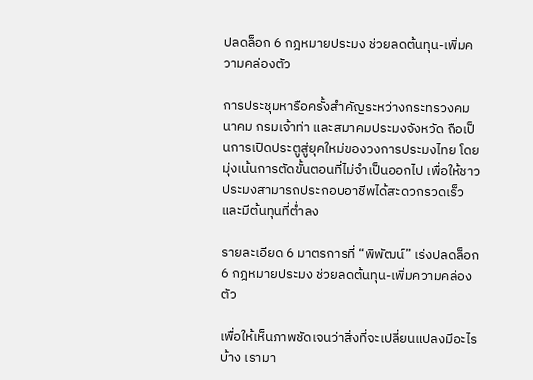ปลดล็อก 6 กฎหมายประมง ช่วยลดต้นทุน-เพิ่มความคล่องตัว

การประชุมหารือครั้งสำคัญระหว่างกระทรวงคมนาคม กรมเจ้าท่า และสมาคมประมงจังหวัด ถือเป็นการเปิดประตูสู่ยุคใหม่ของวงการประมงไทย โดยมุ่งเน้นการตัดขั้นตอนที่ไม่จำเป็นออกไป เพื่อให้ชาวประมงสามารถประกอบอาชีพได้สะดวกรวดเร็วและมีต้นทุนที่ต่ำลง

รายละเอียด 6 มาตรการที่ “พิพัฒน์” เร่งปลดล็อก 6 กฎหมายประมง ช่วยลดต้นทุน-เพิ่มความคล่องตัว

เพื่อให้เห็นภาพชัดเจนว่าสิ่งที่จะเปลี่ยนแปลงมีอะไรบ้าง เรามา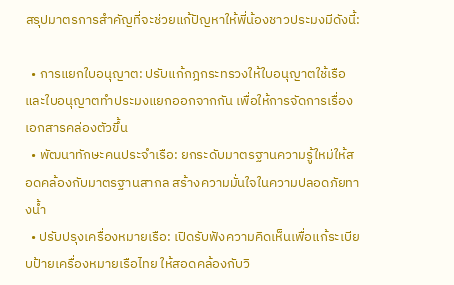สรุปมาตรการสำคัญที่จะช่วยแก้ปัญหาให้พี่น้องชาวประมงมีดังนี้:

  • การแยกใบอนุญาต: ปรับแก้กฎกระทรวงให้ใบอนุญาตใช้เรือและใบอนุญาตทำประมงแยกออกจากกัน เพื่อให้การจัดการเรื่องเอกสารคล่องตัวขึ้น
  • พัฒนาทักษะคนประจำเรือ: ยกระดับมาตรฐานความรู้ใหม่ให้สอดคล้องกับมาตรฐานสากล สร้างความมั่นใจในความปลอดภัยทางน้ำ
  • ปรับปรุงเครื่องหมายเรือ: เปิดรับฟังความคิดเห็นเพื่อแก้ระเบียบป้ายเครื่องหมายเรือไทย ให้สอดคล้องกับวิ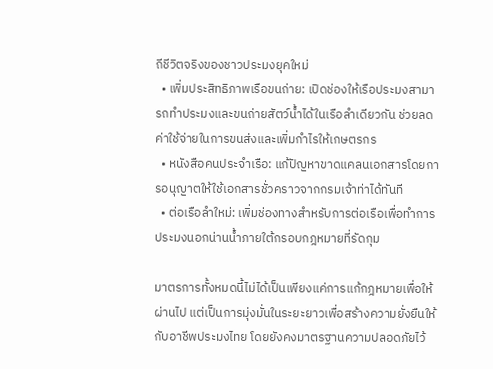ถีชีวิตจริงของชาวประมงยุคใหม่
  • เพิ่มประสิทธิภาพเรือขนถ่าย: เปิดช่องให้เรือประมงสามารถทำประมงและขนถ่ายสัตว์น้ำได้ในเรือลำเดียวกัน ช่วยลดค่าใช้จ่ายในการขนส่งและเพิ่มกำไรให้เกษตรกร
  • หนังสือคนประจำเรือ: แก้ปัญหาขาดแคลนเอกสารโดยการอนุญาตให้ใช้เอกสารชั่วคราวจากกรมเจ้าท่าได้ทันที
  • ต่อเรือลำใหม่: เพิ่มช่องทางสำหรับการต่อเรือเพื่อทำการประมงนอกน่านน้ำภายใต้กรอบกฎหมายที่รัดกุม

มาตรการทั้งหมดนี้ไม่ได้เป็นเพียงแค่การแก้กฎหมายเพื่อให้ผ่านไป แต่เป็นการมุ่งมั่นในระยะยาวเพื่อสร้างความยั่งยืนให้กับอาชีพประมงไทย โดยยังคงมาตรฐานความปลอดภัยไว้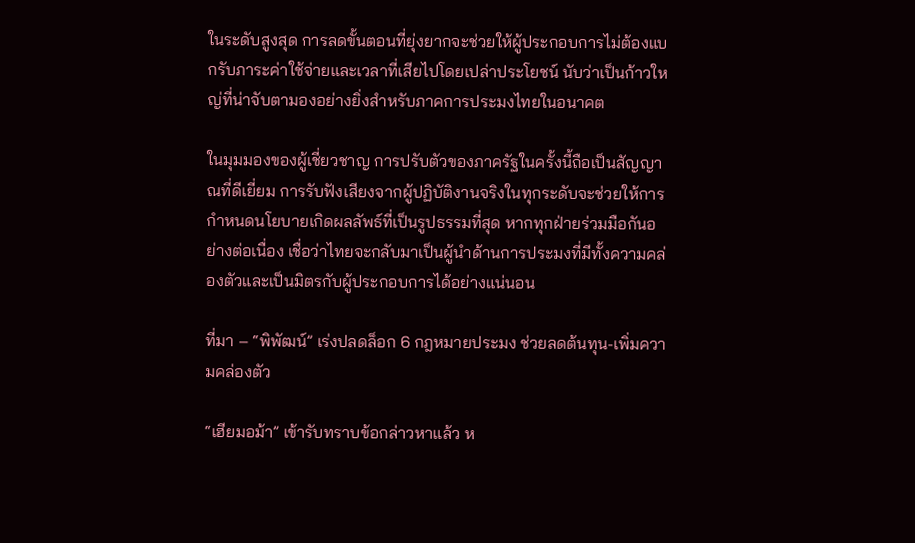ในระดับสูงสุด การลดขั้นตอนที่ยุ่งยากจะช่วยให้ผู้ประกอบการไม่ต้องแบกรับภาระค่าใช้จ่ายและเวลาที่เสียไปโดยเปล่าประโยชน์ นับว่าเป็นก้าวใหญ่ที่น่าจับตามองอย่างยิ่งสำหรับภาคการประมงไทยในอนาคต

ในมุมมองของผู้เชี่ยวชาญ การปรับตัวของภาครัฐในครั้งนี้ถือเป็นสัญญาณที่ดีเยี่ยม การรับฟังเสียงจากผู้ปฏิบัติงานจริงในทุกระดับจะช่วยให้การกำหนดนโยบายเกิดผลลัพธ์ที่เป็นรูปธรรมที่สุด หากทุกฝ่ายร่วมมือกันอย่างต่อเนื่อง เชื่อว่าไทยจะกลับมาเป็นผู้นำด้านการประมงที่มีทั้งความคล่องตัวและเป็นมิตรกับผู้ประกอบการได้อย่างแน่นอน

ที่มา – “พิพัฒน์” เร่งปลดล็อก 6 กฎหมายประมง ช่วยลดต้นทุน-เพิ่มความคล่องตัว

“เฮียมอม้า” เข้ารับทราบข้อกล่าวหาแล้ว ห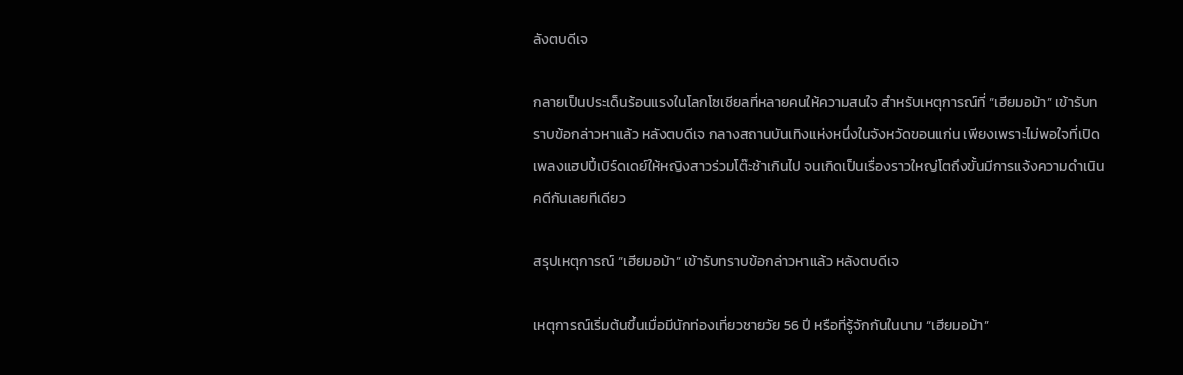ลังตบดีเจ

กลายเป็นประเด็นร้อนแรงในโลกโซเชียลที่หลายคนให้ความสนใจ สำหรับเหตุการณ์ที่ “เฮียมอม้า” เข้ารับทราบข้อกล่าวหาแล้ว หลังตบดีเจ กลางสถานบันเทิงแห่งหนึ่งในจังหวัดขอนแก่น เพียงเพราะไม่พอใจที่เปิดเพลงแฮปปี้เบิร์ดเดย์ให้หญิงสาวร่วมโต๊ะช้าเกินไป จนเกิดเป็นเรื่องราวใหญ่โตถึงขั้นมีการแจ้งความดำเนินคดีกันเลยทีเดียว

สรุปเหตุการณ์ “เฮียมอม้า” เข้ารับทราบข้อกล่าวหาแล้ว หลังตบดีเจ

เหตุการณ์เริ่มต้นขึ้นเมื่อมีนักท่องเที่ยวชายวัย 56 ปี หรือที่รู้จักกันในนาม “เฮียมอม้า”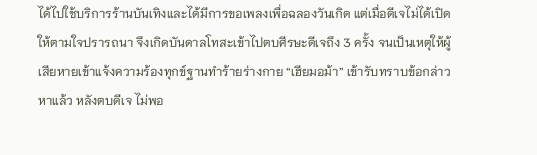ได้ไปใช้บริการร้านบันเทิงและได้มีการขอเพลงเพื่อฉลองวันเกิด แต่เมื่อดีเจไม่ได้เปิดให้ตามใจปรารถนา จึงเกิดบันดาลโทสะเข้าไปตบศีรษะดีเจถึง 3 ครั้ง จนเป็นเหตุให้ผู้เสียหายเข้าแจ้งความร้องทุกข์ฐานทำร้ายร่างกาย “เฮียมอม้า” เข้ารับทราบข้อกล่าวหาแล้ว หลังตบดีเจ ไม่พอ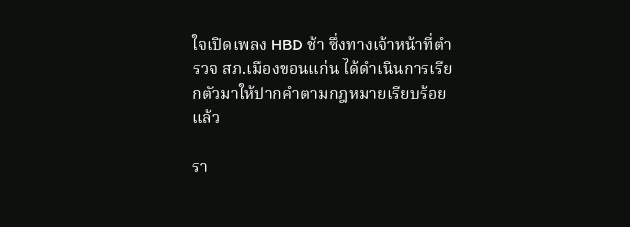ใจเปิดเพลง HBD ช้า ซึ่งทางเจ้าหน้าที่ตำรวจ สภ.เมืองขอนแก่น ได้ดำเนินการเรียกตัวมาให้ปากคำตามกฎหมายเรียบร้อยแล้ว

รา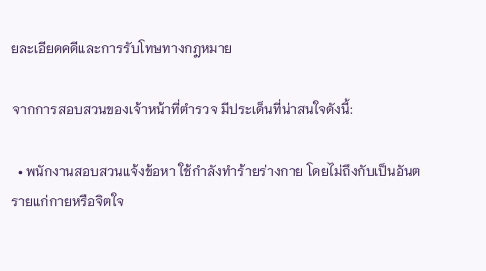ยละเอียดคดีและการรับโทษทางกฎหมาย

จากการสอบสวนของเจ้าหน้าที่ตำรวจ มีประเด็นที่น่าสนใจดังนี้:

  • พนักงานสอบสวนแจ้งข้อหา ใช้กำลังทำร้ายร่างกาย โดยไม่ถึงกับเป็นอันตรายแก่กายหรือจิตใจ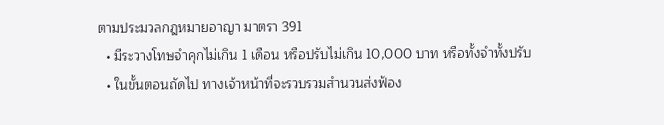ตามประมวลกฎหมายอาญา มาตรา 391
  • มีระวางโทษจำคุกไม่เกิน 1 เดือน หรือปรับไม่เกิน 10,000 บาท หรือทั้งจำทั้งปรับ
  • ในขั้นตอนถัดไป ทางเจ้าหน้าที่จะรวบรวมสำนวนส่งฟ้อง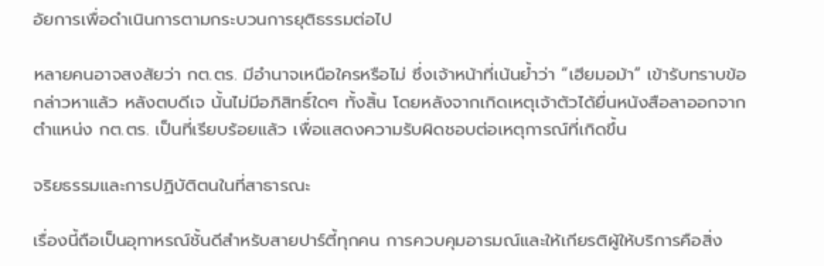อัยการเพื่อดำเนินการตามกระบวนการยุติธรรมต่อไป

หลายคนอาจสงสัยว่า กต.ตร. มีอำนาจเหนือใครหรือไม่ ซึ่งเจ้าหน้าที่เน้นย้ำว่า “เฮียมอม้า” เข้ารับทราบข้อกล่าวหาแล้ว หลังตบดีเจ นั้นไม่มีอภิสิทธิ์ใดๆ ทั้งสิ้น โดยหลังจากเกิดเหตุเจ้าตัวได้ยื่นหนังสือลาออกจากตำแหน่ง กต.ตร. เป็นที่เรียบร้อยแล้ว เพื่อแสดงความรับผิดชอบต่อเหตุการณ์ที่เกิดขึ้น

จริยธรรมและการปฏิบัติตนในที่สาธารณะ

เรื่องนี้ถือเป็นอุทาหรณ์ชั้นดีสำหรับสายปาร์ตี้ทุกคน การควบคุมอารมณ์และให้เกียรติผู้ให้บริการคือสิ่ง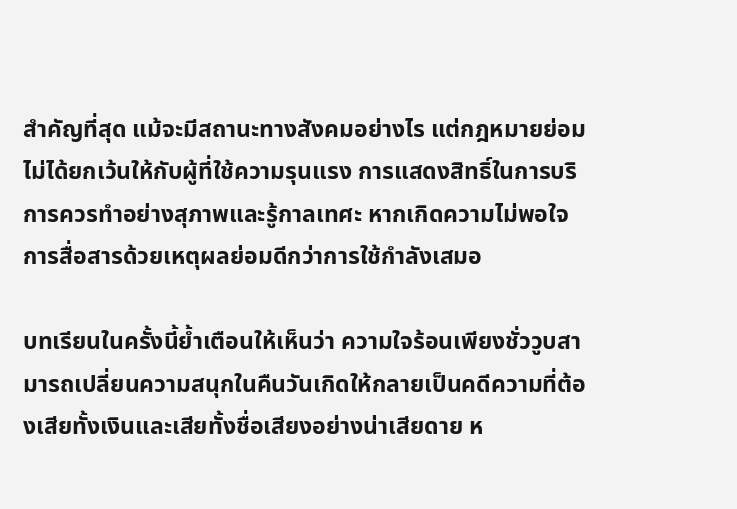สำคัญที่สุด แม้จะมีสถานะทางสังคมอย่างไร แต่กฎหมายย่อมไม่ได้ยกเว้นให้กับผู้ที่ใช้ความรุนแรง การแสดงสิทธิ์ในการบริการควรทำอย่างสุภาพและรู้กาลเทศะ หากเกิดความไม่พอใจ การสื่อสารด้วยเหตุผลย่อมดีกว่าการใช้กำลังเสมอ

บทเรียนในครั้งนี้ย้ำเตือนให้เห็นว่า ความใจร้อนเพียงชั่ววูบสามารถเปลี่ยนความสนุกในคืนวันเกิดให้กลายเป็นคดีความที่ต้องเสียทั้งเงินและเสียทั้งชื่อเสียงอย่างน่าเสียดาย ห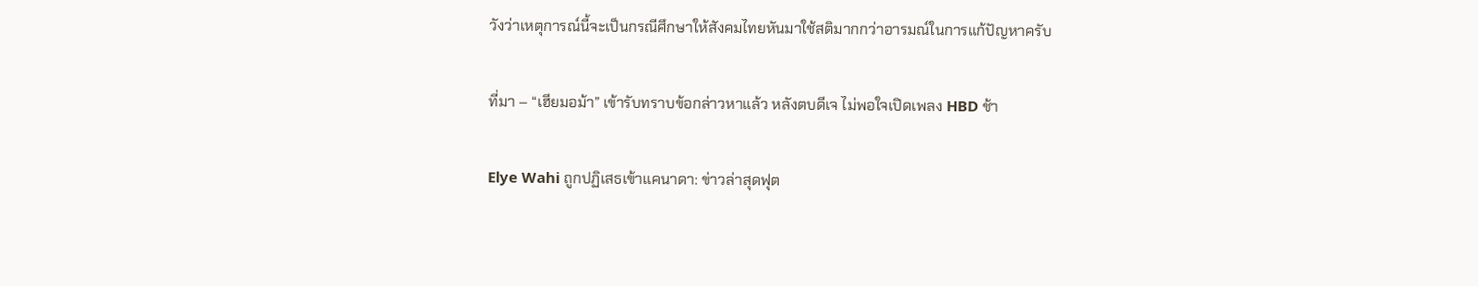วังว่าเหตุการณ์นี้จะเป็นกรณีศึกษาให้สังคมไทยหันมาใช้สติมากกว่าอารมณ์ในการแก้ปัญหาครับ

ที่มา – “เฮียมอม้า” เข้ารับทราบข้อกล่าวหาแล้ว หลังตบดีเจ ไม่พอใจเปิดเพลง HBD ช้า

Elye Wahi ถูกปฏิเสธเข้าแคนาดา: ข่าวล่าสุดฟุต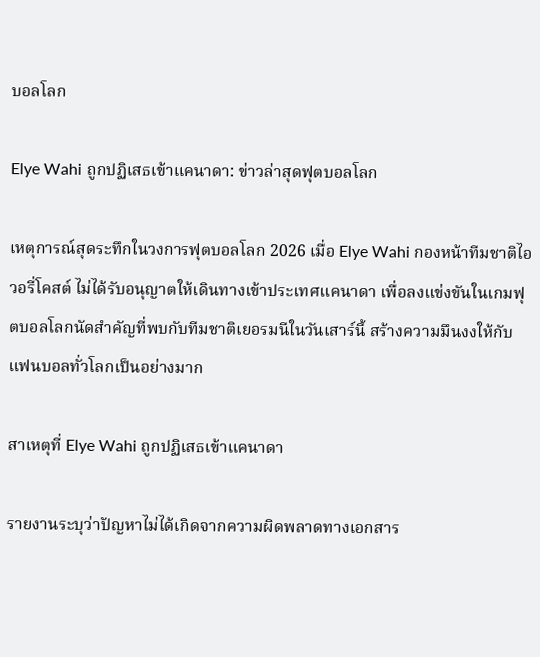บอลโลก

Elye Wahi ถูกปฏิเสธเข้าแคนาดา: ข่าวล่าสุดฟุตบอลโลก

เหตุการณ์สุดระทึกในวงการฟุตบอลโลก 2026 เมื่อ Elye Wahi กองหน้าทีมชาติไอวอรี่โคสต์ ไม่ได้รับอนุญาตให้เดินทางเข้าประเทศแคนาดา เพื่อลงแข่งขันในเกมฟุตบอลโลกนัดสำคัญที่พบกับทีมชาติเยอรมนีในวันเสาร์นี้ สร้างความมึนงงให้กับแฟนบอลทั่วโลกเป็นอย่างมาก

สาเหตุที่ Elye Wahi ถูกปฏิเสธเข้าแคนาดา

รายงานระบุว่าปัญหาไม่ได้เกิดจากความผิดพลาดทางเอกสาร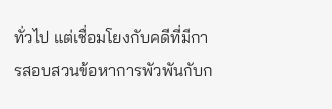ทั่วไป แต่เชื่อมโยงกับคดีที่มีการสอบสวนข้อหาการพัวพันกับก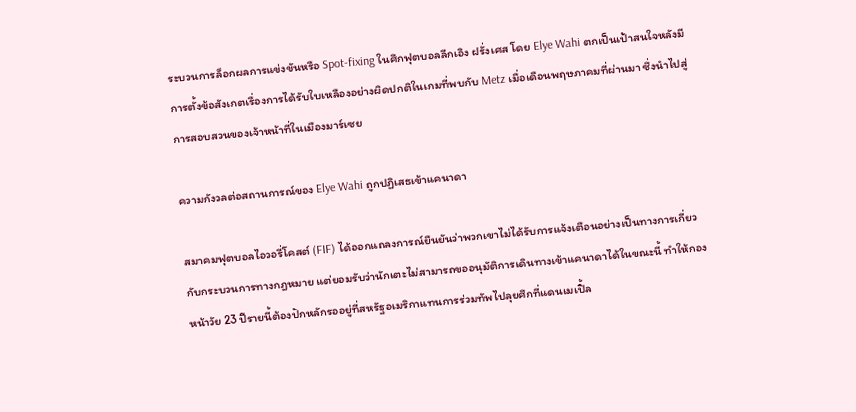ระบวนการล็อกผลการแข่งขันหรือ Spot-fixing ในศึกฟุตบอลลีกเอิง ฝรั่งเศส โดย Elye Wahi ตกเป็นเป้าสนใจหลังมีการตั้งข้อสังเกตเรื่องการได้รับใบเหลืองอย่างผิดปกติในเกมที่พบกับ Metz เมื่อเดือนพฤษภาคมที่ผ่านมา ซึ่งนำไปสู่การสอบสวนของเจ้าหน้าที่ในเมืองมาร์เซย

ความกังวลต่อสถานการณ์ของ Elye Wahi ถูกปฏิเสธเข้าแคนาดา

สมาคมฟุตบอลไอวอรี่โคสต์ (FIF) ได้ออกแถลงการณ์ยืนยันว่าพวกเขาไม่ได้รับการแจ้งเตือนอย่างเป็นทางการเกี่ยวกับกระบวนการทางกฎหมาย แต่ยอมรับว่านักเตะไม่สามารถขออนุมัติการเดินทางเข้าแคนาดาได้ในขณะนี้ ทำให้กองหน้าวัย 23 ปีรายนี้ต้องปักหลักรออยู่ที่สหรัฐอเมริกาแทนการร่วมทัพไปลุยศึกที่แดนเมเปิ้ล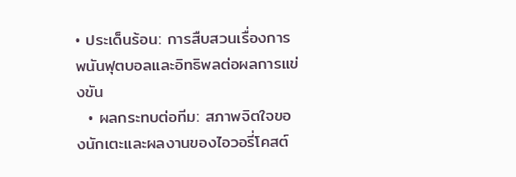• ประเด็นร้อน: การสืบสวนเรื่องการพนันฟุตบอลและอิทธิพลต่อผลการแข่งขัน
  • ผลกระทบต่อทีม: สภาพจิตใจของนักเตะและผลงานของไอวอรี่โคสต์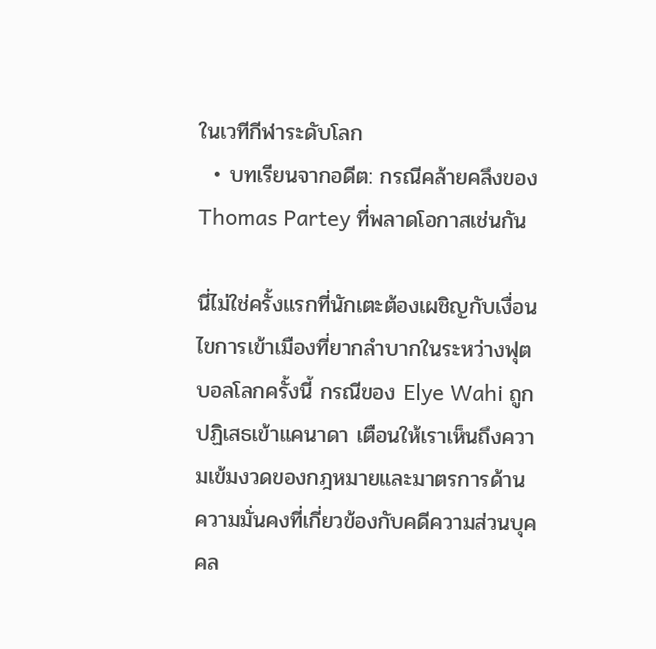ในเวทีกีฬาระดับโลก
  • บทเรียนจากอดีต: กรณีคล้ายคลึงของ Thomas Partey ที่พลาดโอกาสเช่นกัน

นี่ไม่ใช่ครั้งแรกที่นักเตะต้องเผชิญกับเงื่อนไขการเข้าเมืองที่ยากลำบากในระหว่างฟุตบอลโลกครั้งนี้ กรณีของ Elye Wahi ถูกปฏิเสธเข้าแคนาดา เตือนให้เราเห็นถึงความเข้มงวดของกฎหมายและมาตรการด้านความมั่นคงที่เกี่ยวข้องกับคดีความส่วนบุคคล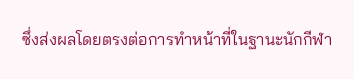ซึ่งส่งผลโดยตรงต่อการทำหน้าที่ในฐานะนักกีฬา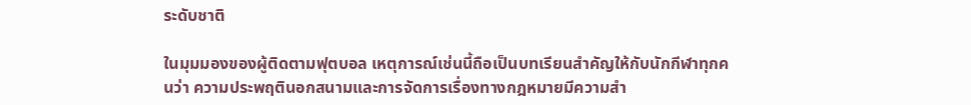ระดับชาติ

ในมุมมองของผู้ติดตามฟุตบอล เหตุการณ์เช่นนี้ถือเป็นบทเรียนสำคัญให้กับนักกีฬาทุกคนว่า ความประพฤตินอกสนามและการจัดการเรื่องทางกฎหมายมีความสำ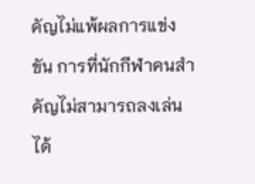คัญไม่แพ้ผลการแข่งขัน การที่นักกีฬาคนสำคัญไม่สามารถลงเล่นได้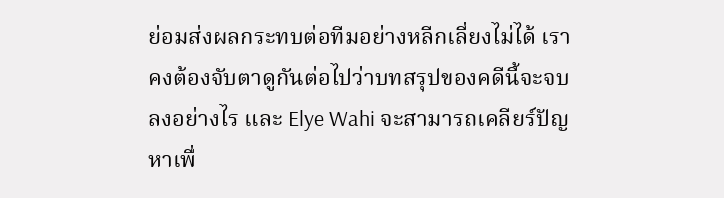ย่อมส่งผลกระทบต่อทีมอย่างหลีกเลี่ยงไม่ได้ เราคงต้องจับตาดูกันต่อไปว่าบทสรุปของคดีนี้จะจบลงอย่างไร และ Elye Wahi จะสามารถเคลียร์ปัญหาเพื่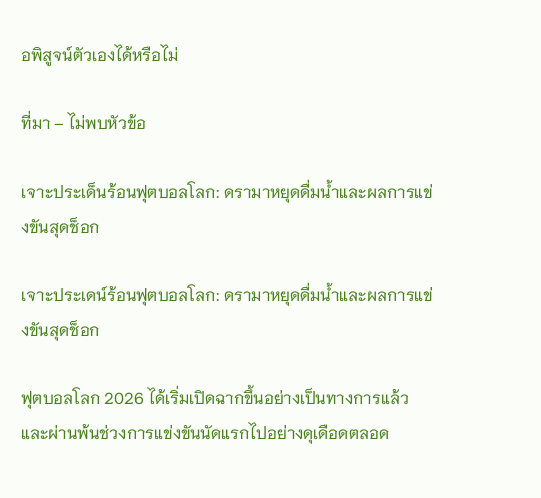อพิสูจน์ตัวเองได้หรือไม่

ที่มา – ไม่พบหัวข้อ

เจาะประเด็นร้อนฟุตบอลโลก: ดรามาหยุดดื่มน้ำและผลการแข่งขันสุดช็อก

เจาะประเดน์ร้อนฟุตบอลโลก: ดรามาหยุดดื่มน้ำและผลการแข่งขันสุดช็อก

ฟุตบอลโลก 2026 ได้เริ่มเปิดฉากขึ้นอย่างเป็นทางการแล้ว และผ่านพ้นช่วงการแข่งขันนัดแรกไปอย่างดุเดือดตลอด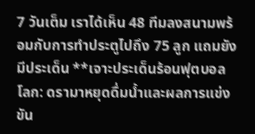7 วันเต็ม เราได้เห็น 48 ทีมลงสนามพร้อมกับการทำประตูไปถึง 75 ลูก แถมยังมีประเด็น **เจาะประเด็นร้อนฟุตบอลโลก: ดรามาหยุดดื่มน้ำและผลการแข่งขัน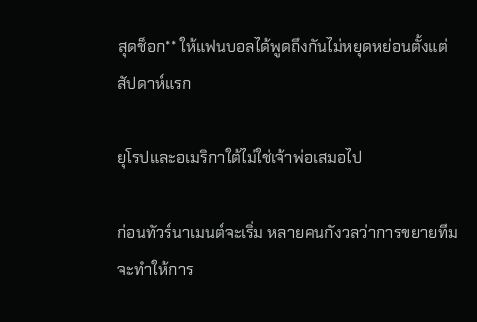สุดช็อก** ให้แฟนบอลได้พูดถึงกันไม่หยุดหย่อนตั้งแต่สัปดาห์แรก

ยุโรปและอเมริกาใต้ไม่ใช่เจ้าพ่อเสมอไป

ก่อนทัวร์นาเมนต์จะเริ่ม หลายคนกังวลว่าการขยายทีมจะทำให้การ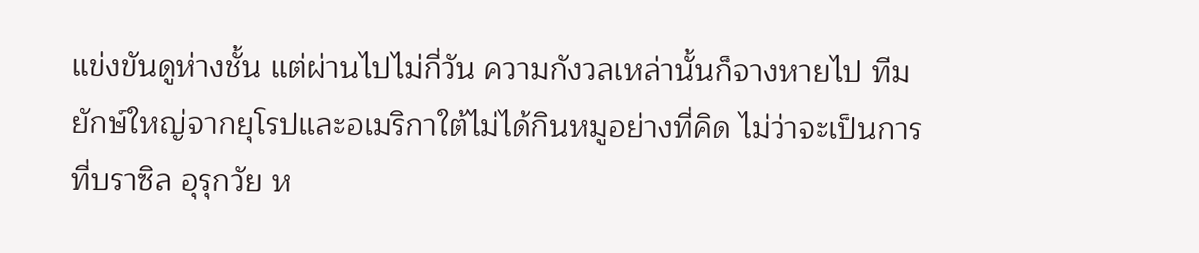แข่งขันดูห่างชั้น แต่ผ่านไปไม่กี่วัน ความกังวลเหล่านั้นก็จางหายไป ทีมยักษ์ใหญ่จากยุโรปและอเมริกาใต้ไม่ได้กินหมูอย่างที่คิด ไม่ว่าจะเป็นการที่บราซิล อุรุกวัย ห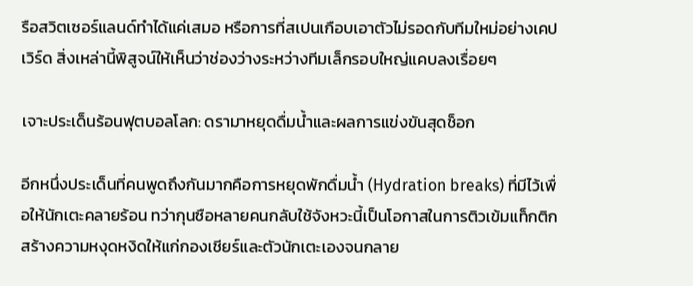รือสวิตเซอร์แลนด์ทำได้แค่เสมอ หรือการที่สเปนเกือบเอาตัวไม่รอดกับทีมใหม่อย่างเคปเวิร์ด สิ่งเหล่านี้พิสูจน์ให้เห็นว่าช่องว่างระหว่างทีมเล็กรอบใหญ่แคบลงเรื่อยๆ

เจาะประเด็นร้อนฟุตบอลโลก: ดรามาหยุดดื่มน้ำและผลการแข่งขันสุดช็อก

อีกหนึ่งประเด็นที่คนพูดถึงกันมากคือการหยุดพักดื่มน้ำ (Hydration breaks) ที่มีไว้เพื่อให้นักเตะคลายร้อน ทว่ากุนซือหลายคนกลับใช้จังหวะนี้เป็นโอกาสในการติวเข้มแท็กติก สร้างความหงุดหงิดให้แก่กองเชียร์และตัวนักเตะเองจนกลาย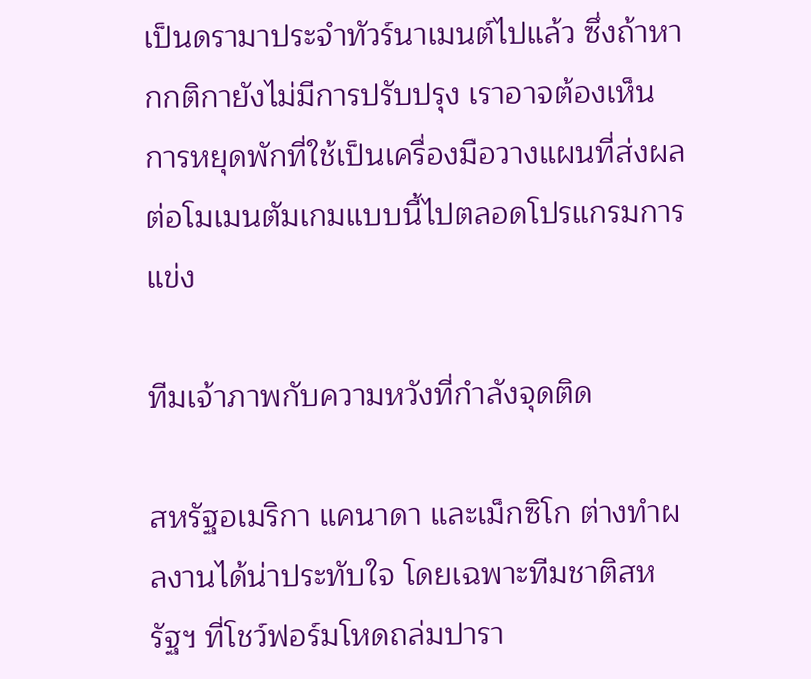เป็นดรามาประจำทัวร์นาเมนต์ไปแล้ว ซึ่งถ้าหากกติกายังไม่มีการปรับปรุง เราอาจต้องเห็นการหยุดพักที่ใช้เป็นเครื่องมือวางแผนที่ส่งผลต่อโมเมนตัมเกมแบบนี้ไปตลอดโปรแกรมการแข่ง

ทีมเจ้าภาพกับความหวังที่กำลังจุดติด

สหรัฐอเมริกา แคนาดา และเม็กซิโก ต่างทำผลงานได้น่าประทับใจ โดยเฉพาะทีมชาติสหรัฐฯ ที่โชว์ฟอร์มโหดถล่มปารา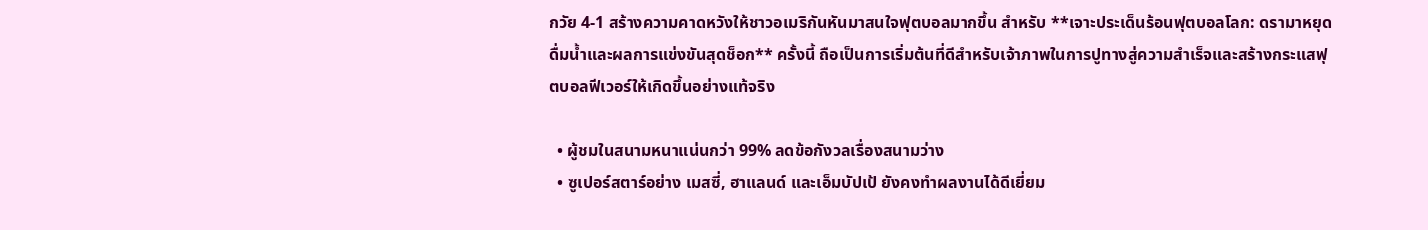กวัย 4-1 สร้างความคาดหวังให้ชาวอเมริกันหันมาสนใจฟุตบอลมากขึ้น สำหรับ **เจาะประเด็นร้อนฟุตบอลโลก: ดรามาหยุดดื่มน้ำและผลการแข่งขันสุดช็อก** ครั้งนี้ ถือเป็นการเริ่มต้นที่ดีสำหรับเจ้าภาพในการปูทางสู่ความสำเร็จและสร้างกระแสฟุตบอลฟีเวอร์ให้เกิดขึ้นอย่างแท้จริง

  • ผู้ชมในสนามหนาแน่นกว่า 99% ลดข้อกังวลเรื่องสนามว่าง
  • ซูเปอร์สตาร์อย่าง เมสซี่, ฮาแลนด์ และเอ็มบัปเป้ ยังคงทำผลงานได้ดีเยี่ยม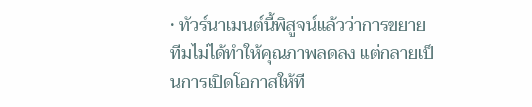• ทัวร์นาเมนต์นี้พิสูจน์แล้วว่าการขยายทีมไม่ได้ทำให้คุณภาพลดลง แต่กลายเป็นการเปิดโอกาสให้ที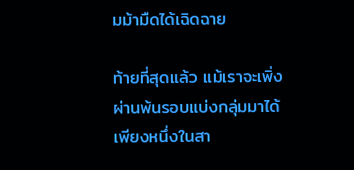มม้ามืดได้เฉิดฉาย

ท้ายที่สุดแล้ว แม้เราจะเพิ่งผ่านพ้นรอบแบ่งกลุ่มมาได้เพียงหนึ่งในสา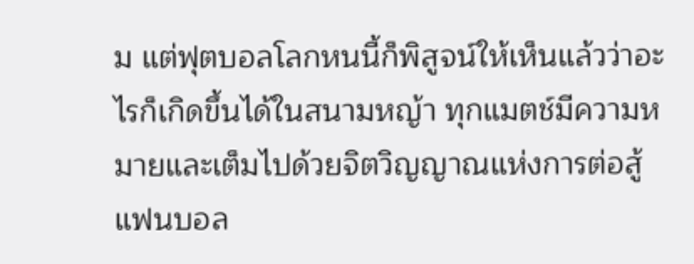ม แต่ฟุตบอลโลกหนนี้ก็พิสูจน์ให้เห็นแล้วว่าอะไรก็เกิดขึ้นได้ในสนามหญ้า ทุกแมตช์มีความหมายและเต็มไปด้วยจิตวิญญาณแห่งการต่อสู้ แฟนบอล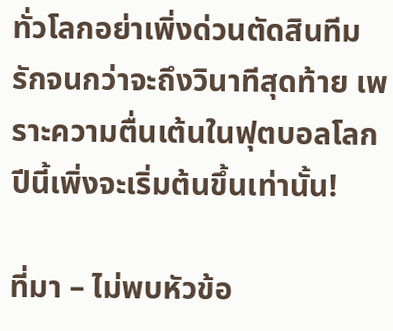ทั่วโลกอย่าเพิ่งด่วนตัดสินทีมรักจนกว่าจะถึงวินาทีสุดท้าย เพราะความตื่นเต้นในฟุตบอลโลกปีนี้เพิ่งจะเริ่มต้นขึ้นเท่านั้น!

ที่มา – ไม่พบหัวข้อ